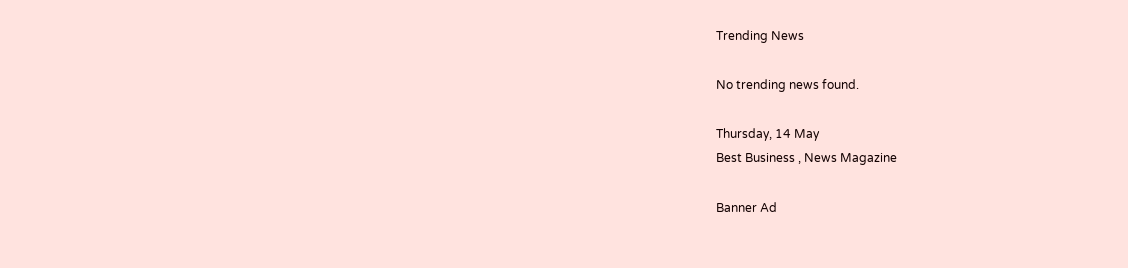Trending News

No trending news found.

Thursday, 14 May
Best Business , News Magazine

Banner Ad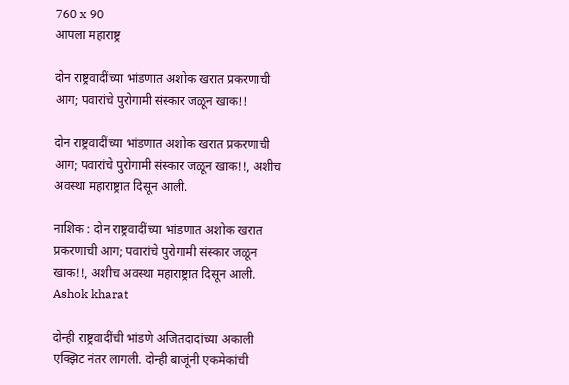760 x 90
आपला महाराष्ट्र

दोन राष्ट्रवादींच्या भांडणात अशोक खरात प्रकरणाची आग; पवारांचे पुरोगामी संस्कार जळून खाक!!

दोन राष्ट्रवादींच्या भांडणात अशोक खरात प्रकरणाची आग; पवारांचे पुरोगामी संस्कार जळून खाक!!, अशीच अवस्था महाराष्ट्रात दिसून आली.

नाशिक : दोन राष्ट्रवादींच्या भांडणात अशोक खरात प्रकरणाची आग; पवारांचे पुरोगामी संस्कार जळून खाक!!, अशीच अवस्था महाराष्ट्रात दिसून आली. Ashok kharat

दोन्ही राष्ट्रवादींची भांडणे अजितदादांच्या अकाली एक्झिट नंतर लागली. दोन्ही बाजूंनी एकमेकांची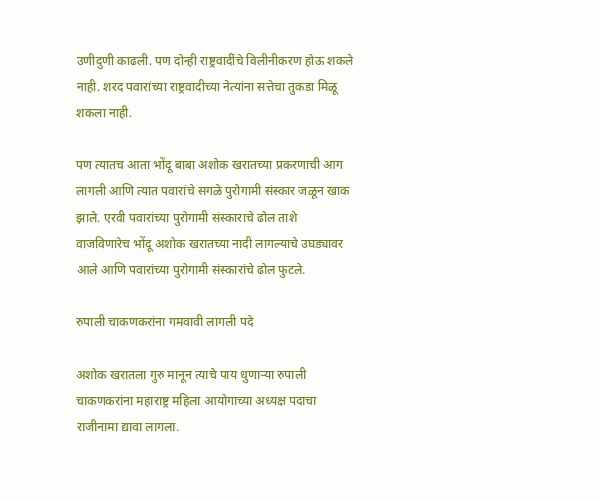उणीदुणी काढली. पण दोन्ही राष्ट्रवादींचे विलीनीकरण होऊ शकले नाही. शरद पवारांच्या राष्ट्रवादीच्या नेत्यांना सत्तेचा तुकडा मिळू शकला नाही.

पण त्यातच आता भोंदू बाबा अशोक खरातच्या प्रकरणाची आग लागली आणि त्यात पवारांचे सगळे पुरोगामी संस्कार जळून खाक झाले. एरवी पवारांच्या पुरोगामी संस्काराचे ढोल ताशे वाजविणारेच भोंदू अशोक खरातच्या नादी लागल्याचे उघड्यावर आले आणि पवारांच्या पुरोगामी संस्कारांचे ढोल फुटले.

रुपाली चाकणकरांना गमवावी लागली पदे

अशोक खरातला गुरु मानून त्याचे पाय धुणाऱ्या रुपाली चाकणकरांना महाराष्ट्र महिला आयोगाच्या अध्यक्ष पदाचा राजीनामा द्यावा लागला.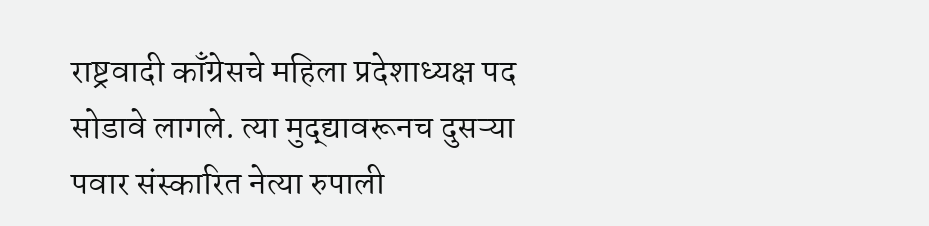राष्ट्रवादी काँग्रेसचे महिला प्रदेशाध्यक्ष पद सोडावे लागले. त्या मुद्द्यावरूनच दुसऱ्या पवार संस्कारित नेत्या रुपाली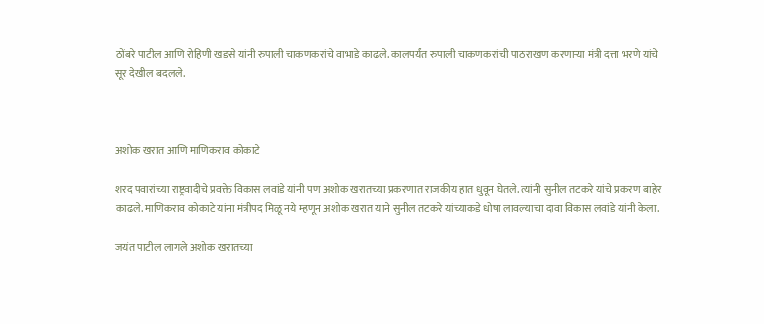ठोंबरे पाटील आणि रोहिणी खडसे यांनी रुपाली चाकणकरांचे वाभाडे काढले. कालपर्यंत रुपाली चाकणकरांची पाठराखण करणाऱ्या मंत्री दत्ता भरणे यांचे सूर देखील बदलले.



अशोक खरात आणि माणिकराव कोकाटे

शरद पवारांच्या राष्ट्रवादीचे प्रवक्ते विकास लवांडे यांनी पण अशोक खरातच्या प्रकरणात राजकीय हात धुवून घेतले. त्यांनी सुनील तटकरे यांचे प्रकरण बाहेर काढले. माणिकराव कोकाटे यांना मंत्रीपद मिळू नये म्हणून अशोक खरात याने सुनील तटकरे यांच्याकडे धोषा लावल्याचा दावा विकास लवांडे यांनी केला.

जयंत पाटील लागले अशोक खरातच्या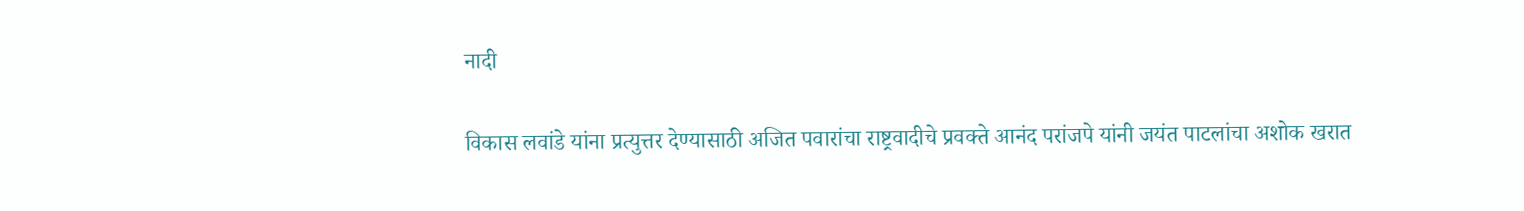नादी

विकास लवांडे यांना प्रत्युत्तर देण्यासाठी अजित पवारांचा राष्ट्रवादीचे प्रवक्ते आनंद परांजपे यांनी जयंत पाटलांचा अशोक खरात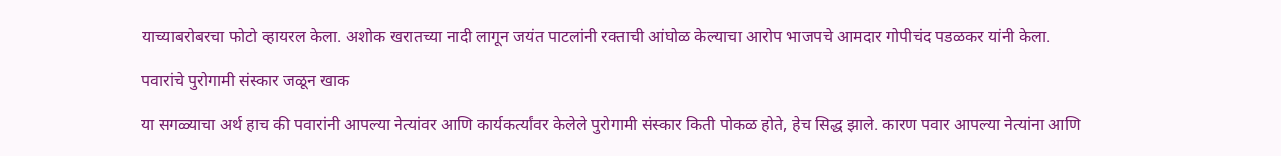याच्याबरोबरचा फोटो व्हायरल केला. अशोक खरातच्या नादी लागून जयंत पाटलांनी रक्ताची आंघोळ केल्याचा आरोप भाजपचे आमदार गोपीचंद पडळकर यांनी केला.

पवारांचे पुरोगामी संस्कार जळून खाक

या सगळ्याचा अर्थ हाच की पवारांनी आपल्या नेत्यांवर आणि कार्यकर्त्यांवर केलेले पुरोगामी संस्कार किती पोकळ होते, हेच सिद्ध झाले. कारण पवार आपल्या नेत्यांना आणि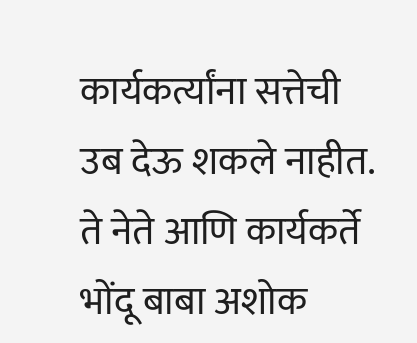कार्यकर्त्यांना सत्तेची उब देऊ शकले नाहीत. ते नेते आणि कार्यकर्ते भोंदू बाबा अशोक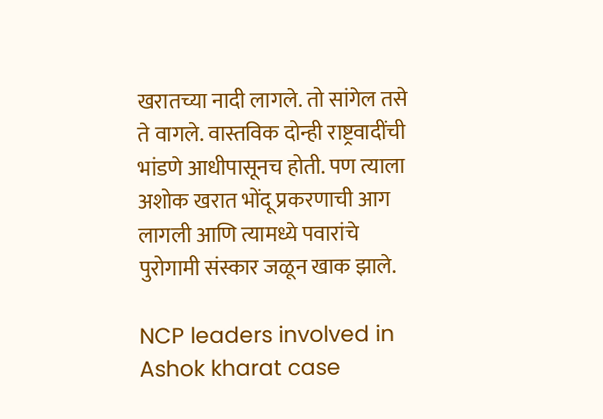खरातच्या नादी लागले. तो सांगेल तसे ते वागले. वास्तविक दोन्ही राष्ट्रवादींची भांडणे आधीपासूनच होती. पण त्याला अशोक खरात भोंदू प्रकरणाची आग लागली आणि त्यामध्ये पवारांचे पुरोगामी संस्कार जळून खाक झाले.

NCP leaders involved in Ashok kharat case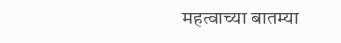महत्वाच्या बातम्या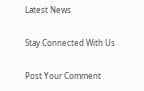Latest News

Stay Connected With Us

Post Your Comment